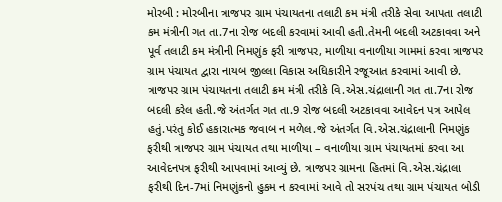મોરબી : મોરબીના ત્રાજપર ગ્રામ પંચાયતના તલાટી કમ મંત્રી તરીકે સેવા આપતા તલાટી કમ મંત્રીની ગત તા.7ના રોજ બદલી કરવામાં આવી હતી.તેમની બદલી અટકાવવા અને પૂર્વ તલાટી કમ મંત્રીની નિમણુંક ફરી ત્રાજપર, માળીયા વનાળીયા ગામમાં કરવા ત્રાજપર ગ્રામ પંચાયત દ્વારા નાયબ જીલ્લા વિકાસ અધિકારીને રજૂઆત કરવામાં આવી છે. ત્રાજપર ગ્રામ પંચાયતના તલાટી ક્રમ મંત્રી તરીકે વિ.એસ.ચંદ્રાલાની ગત તા.7ના રોજ બદલી કરેલ હતી.જે અંતર્ગત ગત તા.9 રોજ બદલી અટકાવવા આવેદન પત્ર આપેલ હતું.પરંતુ કોઈ હકારાત્મક જવાબ ન મળેલ.જે અંતર્ગત વિ.એસ.ચંદ્રાલાની નિમણુંક ફરીથી ત્રાજપર ગ્રામ પંચાયત તથા માળીયા – વનાળીયા ગ્રામ પંચાયતમાં કરવા આ આવેદનપત્ર ફરીથી આપવામાં આવ્યું છે. ત્રાજપર ગ્રામના હિતમાં વિ.એસ.ચંદ્રાલા ફરીથી દિન-7માં નિમણુંકનો હુકમ ન કરવામાં આવે તો સરપંચ તથા ગ્રામ પંચાયત બોડી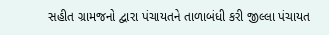સહીત ગ્રામજનો દ્વારા પંચાયતને તાળાબંધી કરી જીલ્લા પંચાયત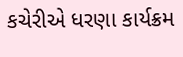કચેરીએ ધરણા કાર્યક્રમ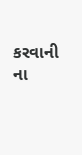કરવાની ના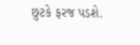છુટકે ફરજ પડશે.